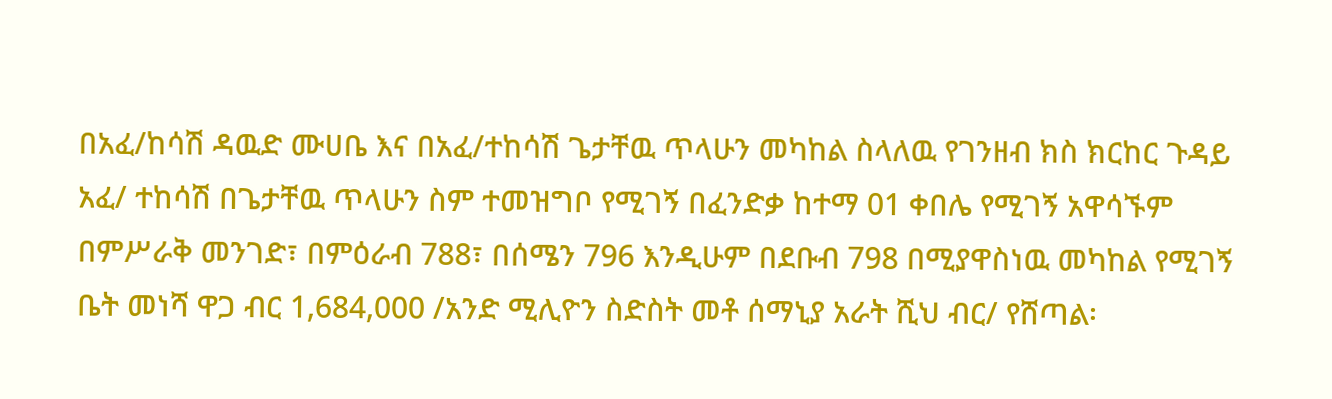በአፈ/ከሳሽ ዳዉድ ሙሀቤ እና በአፈ/ተከሳሽ ጌታቸዉ ጥላሁን መካከል ስላለዉ የገንዘብ ክስ ክርከር ጉዳይ አፈ/ ተከሳሽ በጌታቸዉ ጥላሁን ስም ተመዝግቦ የሚገኝ በፈንድቃ ከተማ 01 ቀበሌ የሚገኝ አዋሳኙም በምሥራቅ መንገድ፣ በምዕራብ 788፣ በሰሜን 796 እንዲሁም በደቡብ 798 በሚያዋስነዉ መካከል የሚገኝ ቤት መነሻ ዋጋ ብር 1,684,000 /አንድ ሚሊዮን ስድስት መቶ ሰማኒያ አራት ሺህ ብር/ የሸጣል፡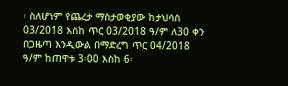፡ ስለሆነም የጨረታ ማስታወቂያው ከታህሳስ 03/2018 እስከ ጥር 03/2018 ዓ/ም ለ30 ቀን በጋዜጣ እንዲውል በማድረግ ጥር 04/2018 ዓ/ም ከጠዋቱ 3፡00 እስከ 6፡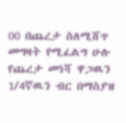00 በጨረታ ስለሚሸጥ መግዛት የሚፈልግ ሁሉ የጨረታ መነሻ ዋጋዉን 1/4ኛዉን ብር በማስያዝ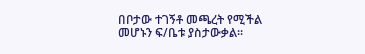በቦታው ተገኝቶ መጫረት የሚችል መሆኑን ፍ/ቤቱ ያስታውቃል፡፡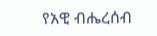የአዊ ብሔረሰብ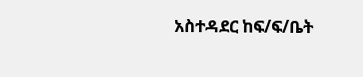አስተዳደር ከፍ/ፍ/ቤት